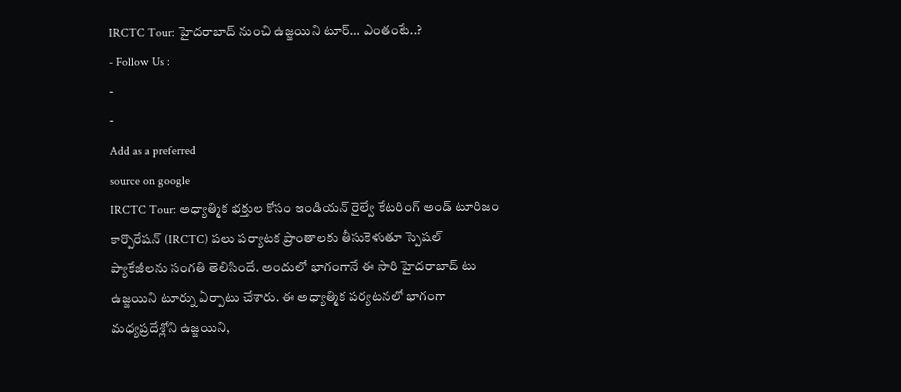IRCTC Tour: హైదరాబాద్ నుంచి ఉజ్జయిని టూర్… ఎంతంటే..?
- Follow Us :
-
-
Add as a preferred
source on google
IRCTC Tour: అధ్యాత్మిక భక్తుల కోసం ఇండియన్ రైల్వే కేటరింగ్ అండ్ టూరిజం కార్పొరేషన్ (IRCTC) పలు పర్యాటక ప్రాంతాలకు తీసుకెళుతూ స్పెషల్ ప్యాకేజీలను సంగతి తెలిసిందే. అందులో భాగంగానే ఈ సారి హైదరాబాద్ టు ఉజ్జయిని టూర్ను ఏర్పాటు చేశారు. ఈ అధ్యాత్మిక పర్యటనలో భాగంగా మధ్యప్రదేశ్లోని ఉజ్జయిని,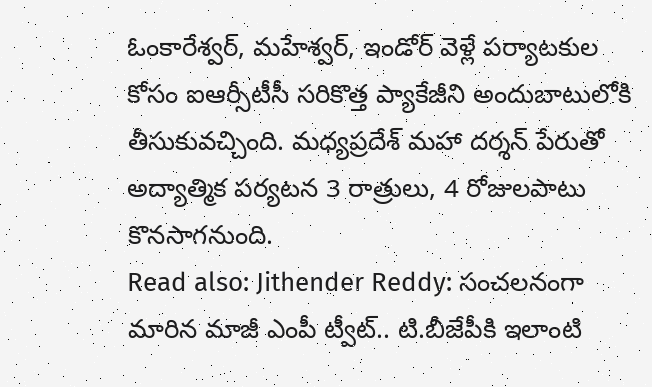ఓంకారేశ్వర్, మహేశ్వర్, ఇండోర్ వెళ్లే పర్యాటకుల కోసం ఐఆర్సీటీసీ సరికొత్త ప్యాకేజీని అందుబాటులోకి తీసుకువచ్చింది. మధ్యప్రదేశ్ మహా దర్శన్ పేరుతో అద్యాత్మిక పర్యటన 3 రాత్రులు, 4 రోజులపాటు కొనసాగనుంది.
Read also: Jithender Reddy: సంచలనంగా మారిన మాజీ ఎంపీ ట్వీట్.. టి.బీజేపీకి ఇలాంటి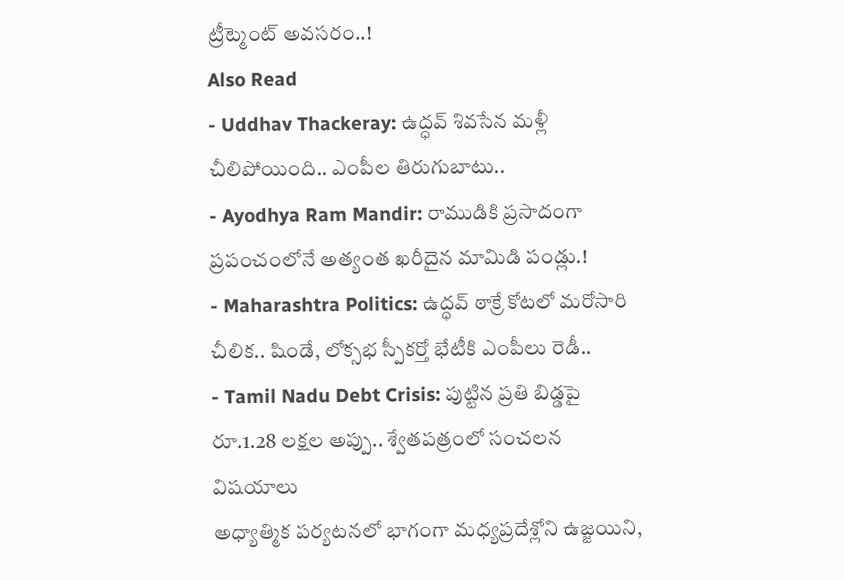ట్రీట్మెంట్ అవసరం..!
Also Read
- Uddhav Thackeray: ఉద్ధవ్ శివసేన మళ్లీ చీలిపోయింది.. ఎంపీల తిరుగుబాటు..
- Ayodhya Ram Mandir: రాముడికి ప్రసాదంగా ప్రపంచంలోనే అత్యంత ఖరీదైన మామిడి పండ్లు.!
- Maharashtra Politics: ఉద్ధవ్ ఠాక్రే కోటలో మరోసారి చీలిక.. షిండే, లోక్సభ స్పీకర్తో భేటీకి ఎంపీలు రెడీ..
- Tamil Nadu Debt Crisis: పుట్టిన ప్రతి బిడ్డపై రూ.1.28 లక్షల అప్పు.. శ్వేతపత్రంలో సంచలన విషయాలు
అధ్యాత్మిక పర్యటనలో భాగంగా మధ్యప్రదేశ్లోని ఉజ్జయిని,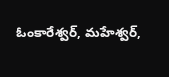ఓంకారేశ్వర్, మహేశ్వర్,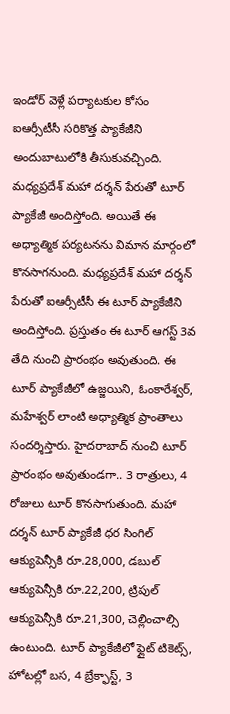ఇండోర్ వెళ్లే పర్యాటకుల కోసం ఐఆర్సీటీసీ సరికొత్త ప్యాకేజీని అందుబాటులోకి తీసుకువచ్చింది. మధ్యప్రదేశ్ మహా దర్శన్ పేరుతో టూర్ ప్యాకేజీ అందిస్తోంది. అయితే ఈ అధ్యాత్మిక పర్యటనను విమాన మార్గంలో కొనసాగనుంది. మధ్యప్రదేశ్ మహా దర్శన్ పేరుతో ఐఆర్సీటీసీ ఈ టూర్ ప్యాకేజీని అందిస్తోంది. ప్రస్తుతం ఈ టూర్ ఆగస్ట్ 3వ తేది నుంచి ప్రారంభం అవుతుంది. ఈ టూర్ ప్యాకేజీలో ఉజ్జయిని, ఓంకారేశ్వర్, మహేశ్వర్ లాంటి అధ్యాత్మిక ప్రాంతాలు సందర్శిస్తారు. హైదరాబాద్ నుంచి టూర్ ప్రారంభం అవుతుండగా.. 3 రాత్రులు, 4 రోజులు టూర్ కొనసాగుతుంది. మహా దర్శన్ టూర్ ప్యాకేజీ ధర సింగిల్ ఆక్యుపెన్సీకి రూ.28,000, డబుల్ ఆక్యుపెన్సీకి రూ.22,200, ట్రిపుల్ ఆక్యుపెన్సీకి రూ.21,300, చెల్లించాల్సి ఉంటుంది. టూర్ ప్యాకేజీలో ఫ్లైట్ టికెట్స్, హోటల్లో బస, 4 బ్రేక్ఫాస్ట్, 3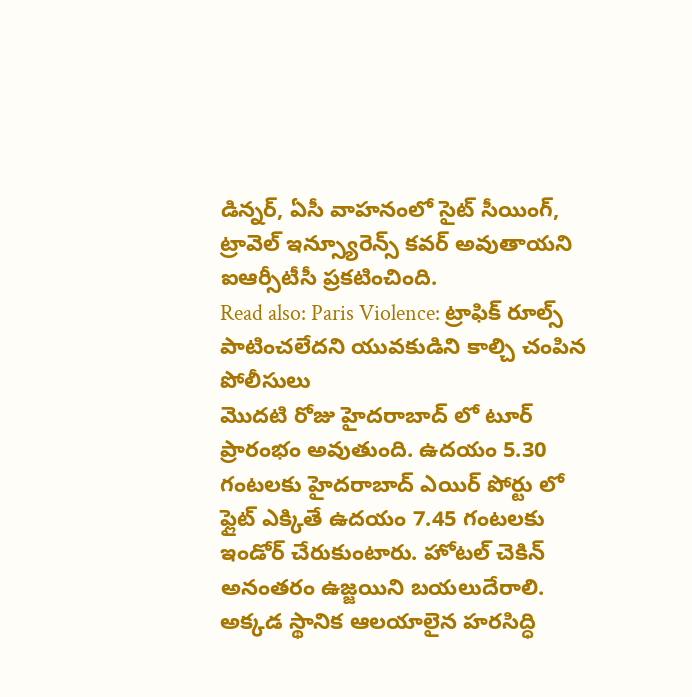డిన్నర్, ఏసీ వాహనంలో సైట్ సీయింగ్, ట్రావెల్ ఇన్స్యూరెన్స్ కవర్ అవుతాయని ఐఆర్సీటీసీ ప్రకటించింది.
Read also: Paris Violence: ట్రాఫిక్ రూల్స్ పాటించలేదని యువకుడిని కాల్చి చంపిన పోలీసులు
మొదటి రోజు హైదరాబాద్ లో టూర్ ప్రారంభం అవుతుంది. ఉదయం 5.30 గంటలకు హైదరాబాద్ ఎయిర్ పోర్టు లో ఫ్లైట్ ఎక్కితే ఉదయం 7.45 గంటలకు ఇండోర్ చేరుకుంటారు. హోటల్ చెకిన్ అనంతరం ఉజ్జయిని బయలుదేరాలి. అక్కడ స్థానిక ఆలయాలైన హరసిద్ధి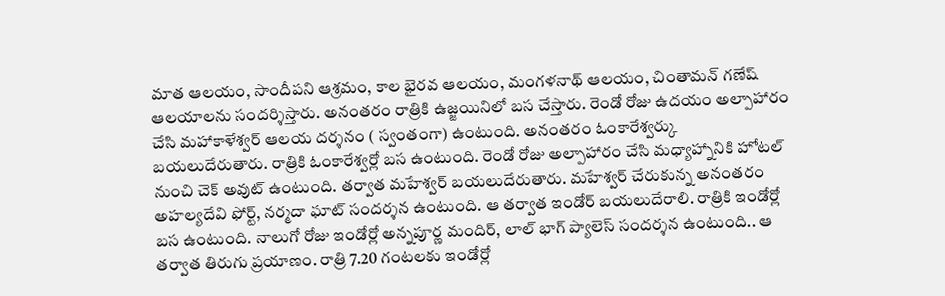మాత ఆలయం, సాందీపని ఆశ్రమం, కాల భైరవ ఆలయం, మంగళనాథ్ ఆలయం, చింతామన్ గణేష్ ఆలయాలను సందర్శిస్తారు. అనంతరం రాత్రికి ఉజ్జయినిలో బస చేస్తారు. రెండో రోజు ఉదయం అల్పాహారం చేసి మహాకాళేశ్వర్ ఆలయ దర్శనం ( స్వంతంగా) ఉంటుంది. అనంతరం ఓంకారేశ్వర్కు బయలుదేరుతారు. రాత్రికి ఓంకారేశ్వర్లో బస ఉంటుంది. రెండో రోజు అల్పాహారం చేసి మధ్యాహ్నానికి హోటల్ నుంచి చెక్ అవుట్ ఉంటుంది. తర్వాత మహేశ్వర్ బయలుదేరుతారు. మహేశ్వర్ చేరుకున్న అనంతరం అహల్యదేవి ఫోర్ట్, నర్మదా ఘాట్ సందర్శన ఉంటుంది. ఆ తర్వాత ఇండోర్ బయలుదేరాలి. రాత్రికి ఇండోర్లో బస ఉంటుంది. నాలుగో రోజు ఇండోర్లో అన్నపూర్ణ మందిర్, లాల్ భాగ్ ప్యాలెస్ సందర్శన ఉంటుంది.. ఆ తర్వాత తిరుగు ప్రయాణం. రాత్రి 7.20 గంటలకు ఇండోర్లో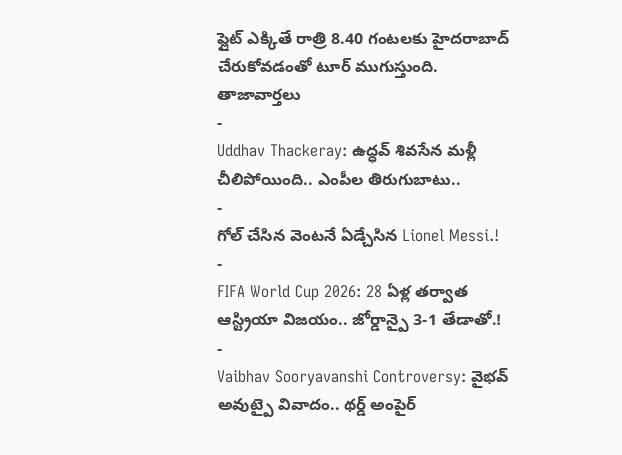ఫ్లైట్ ఎక్కితే రాత్రి 8.40 గంటలకు హైదరాబాద్ చేరుకోవడంతో టూర్ ముగుస్తుంది.
తాజావార్తలు
-
Uddhav Thackeray: ఉద్ధవ్ శివసేన మళ్లీ చీలిపోయింది.. ఎంపీల తిరుగుబాటు..
-
గోల్ చేసిన వెంటనే ఏడ్చేసిన Lionel Messi.!
-
FIFA World Cup 2026: 28 ఏళ్ల తర్వాత ఆస్ట్రియా విజయం.. జోర్డాన్పై 3-1 తేడాతో.!
-
Vaibhav Sooryavanshi Controversy: వైభవ్ అవుట్పై వివాదం.. థర్డ్ అంపైర్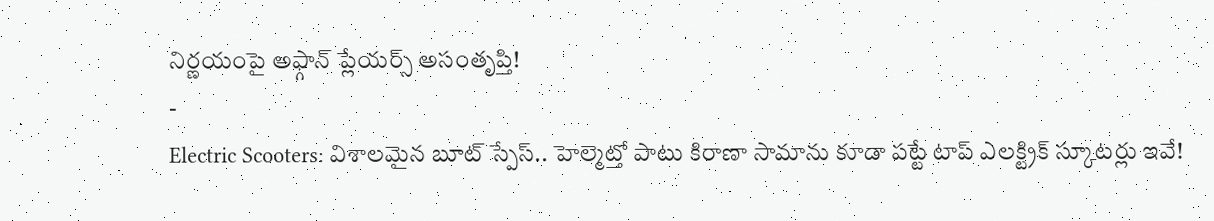నిర్ణయంపై అఫ్గాన్ ప్లేయర్స్ అసంతృప్తి!
-
Electric Scooters: విశాలమైన బూట్ స్పేస్.. హెల్మెట్తో పాటు కిరాణా సామాను కూడా పట్టే టాప్ ఎలక్ట్రిక్ స్కూటర్లు ఇవే!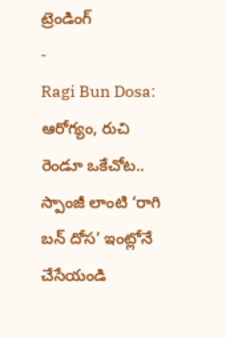ట్రెండింగ్
-
Ragi Bun Dosa: ఆరోగ్యం, రుచి రెండూ ఒకేచోట.. స్పాంజీ లాంటి ‘రాగి బన్ దోస’ ఇంట్లోనే చేసేయండి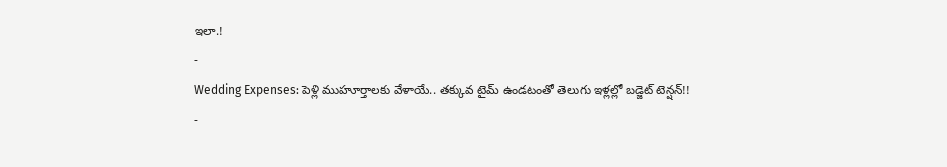ఇలా.!
-
Wedding Expenses: పెళ్లి ముహూర్తాలకు వేళాయే.. తక్కువ టైమ్ ఉండటంతో తెలుగు ఇళ్లల్లో బడ్జెట్ టెన్షన్!!
-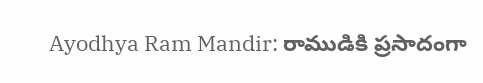Ayodhya Ram Mandir: రాముడికి ప్రసాదంగా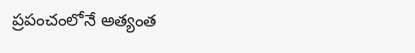ప్రపంచంలోనే అత్యంత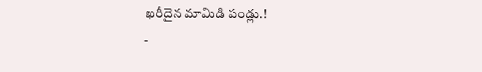ఖరీదైన మామిడి పండ్లు.!
-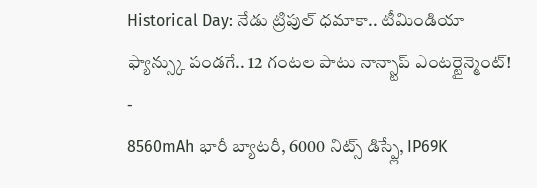Historical Day: నేడు ట్రిపుల్ ధమాకా.. టీమిండియా ఫ్యాన్స్కు పండగే.. 12 గంటల పాటు నాన్స్టాప్ ఎంటర్టైన్మెంట్!
-
8560mAh భారీ బ్యాటరీ, 6000 నిట్స్ డిస్ప్లే, IP69K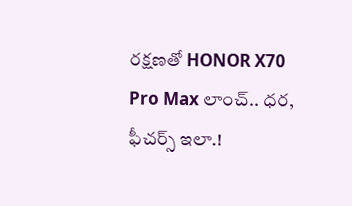రక్షణతో HONOR X70 Pro Max లాంచ్.. ధర, ఫీచర్స్ ఇలా.!